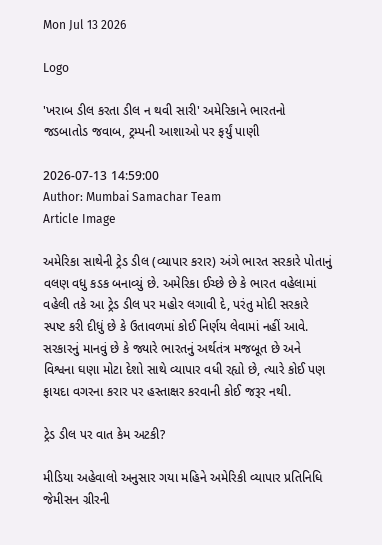Mon Jul 13 2026

Logo

'ખરાબ ડીલ કરતા ડીલ ન થવી સારી' અમેરિકાને ભારતનો જડબાતોડ જવાબ, ટ્રમ્પની આશાઓ પર ફર્યું પાણી

2026-07-13 14:59:00
Author: Mumbai Samachar Team
Article Image

અમેરિકા સાથેની ટ્રેડ ડીલ (વ્યાપાર કરાર) અંગે ભારત સરકારે પોતાનું વલણ વધુ કડક બનાવ્યું છે. અમેરિકા ઈચ્છે છે કે ભારત વહેલામાં વહેલી તકે આ ટ્રેડ ડીલ પર મહોર લગાવી દે, પરંતુ મોદી સરકારે સ્પષ્ટ કરી દીધું છે કે ઉતાવળમાં કોઈ નિર્ણય લેવામાં નહીં આવે. સરકારનું માનવું છે કે જ્યારે ભારતનું અર્થતંત્ર મજબૂત છે અને વિશ્વના ઘણા મોટા દેશો સાથે વ્યાપાર વધી રહ્યો છે, ત્યારે કોઈ પણ ફાયદા વગરના કરાર પર હસ્તાક્ષર કરવાની કોઈ જરૂર નથી.

ટ્રેડ ડીલ પર વાત કેમ અટકી?

મીડિયા અહેવાલો અનુસાર ગયા મહિને અમેરિકી વ્યાપાર પ્રતિનિધિ જેમીસન ગ્રીરની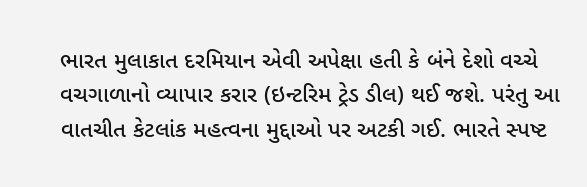ભારત મુલાકાત દરમિયાન એવી અપેક્ષા હતી કે બંને દેશો વચ્ચે વચગાળાનો વ્યાપાર કરાર (ઇન્ટરિમ ટ્રેડ ડીલ) થઈ જશે. પરંતુ આ વાતચીત કેટલાંક મહત્વના મુદ્દાઓ પર અટકી ગઈ. ભારતે સ્પષ્ટ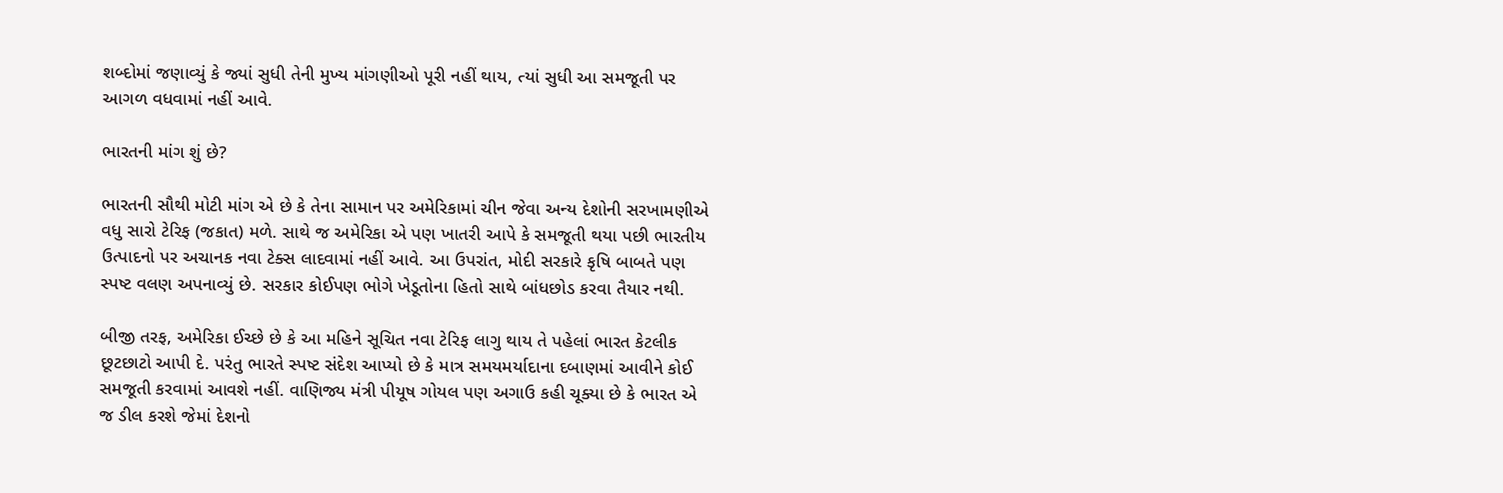શબ્દોમાં જણાવ્યું કે જ્યાં સુધી તેની મુખ્ય માંગણીઓ પૂરી નહીં થાય, ત્યાં સુધી આ સમજૂતી પર આગળ વધવામાં નહીં આવે.

ભારતની માંગ શું છે?

ભારતની સૌથી મોટી માંગ એ છે કે તેના સામાન પર અમેરિકામાં ચીન જેવા અન્ય દેશોની સરખામણીએ વધુ સારો ટેરિફ (જકાત) મળે. સાથે જ અમેરિકા એ પણ ખાતરી આપે કે સમજૂતી થયા પછી ભારતીય ઉત્પાદનો પર અચાનક નવા ટેક્સ લાદવામાં નહીં આવે. આ ઉપરાંત, મોદી સરકારે કૃષિ બાબતે પણ સ્પષ્ટ વલણ અપનાવ્યું છે. સરકાર કોઈપણ ભોગે ખેડૂતોના હિતો સાથે બાંધછોડ કરવા તૈયાર નથી.

બીજી તરફ, અમેરિકા ઈચ્છે છે કે આ મહિને સૂચિત નવા ટેરિફ લાગુ થાય તે પહેલાં ભારત કેટલીક છૂટછાટો આપી દે. પરંતુ ભારતે સ્પષ્ટ સંદેશ આપ્યો છે કે માત્ર સમયમર્યાદાના દબાણમાં આવીને કોઈ સમજૂતી કરવામાં આવશે નહીં. વાણિજ્ય મંત્રી પીયૂષ ગોયલ પણ અગાઉ કહી ચૂક્યા છે કે ભારત એ જ ડીલ કરશે જેમાં દેશનો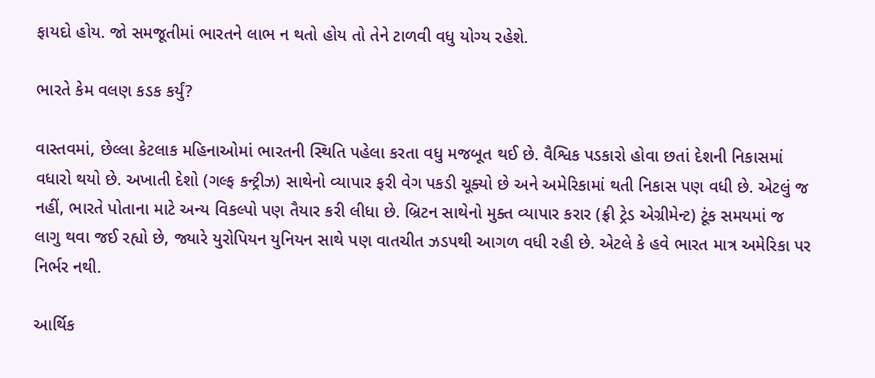ફાયદો હોય. જો સમજૂતીમાં ભારતને લાભ ન થતો હોય તો તેને ટાળવી વધુ યોગ્ય રહેશે.

ભારતે કેમ વલણ કડક કર્યું?

વાસ્તવમાં, છેલ્લા કેટલાક મહિનાઓમાં ભારતની સ્થિતિ પહેલા કરતા વધુ મજબૂત થઈ છે. વૈશ્વિક પડકારો હોવા છતાં દેશની નિકાસમાં વધારો થયો છે. અખાતી દેશો (ગલ્ફ કન્ટ્રીઝ) સાથેનો વ્યાપાર ફરી વેગ પકડી ચૂક્યો છે અને અમેરિકામાં થતી નિકાસ પણ વધી છે. એટલું જ નહીં, ભારતે પોતાના માટે અન્ય વિકલ્પો પણ તૈયાર કરી લીધા છે. બ્રિટન સાથેનો મુક્ત વ્યાપાર કરાર (ફ્રી ટ્રેડ એગ્રીમેન્ટ) ટૂંક સમયમાં જ લાગુ થવા જઈ રહ્યો છે, જ્યારે યુરોપિયન યુનિયન સાથે પણ વાતચીત ઝડપથી આગળ વધી રહી છે. એટલે કે હવે ભારત માત્ર અમેરિકા પર નિર્ભર નથી.

આર્થિક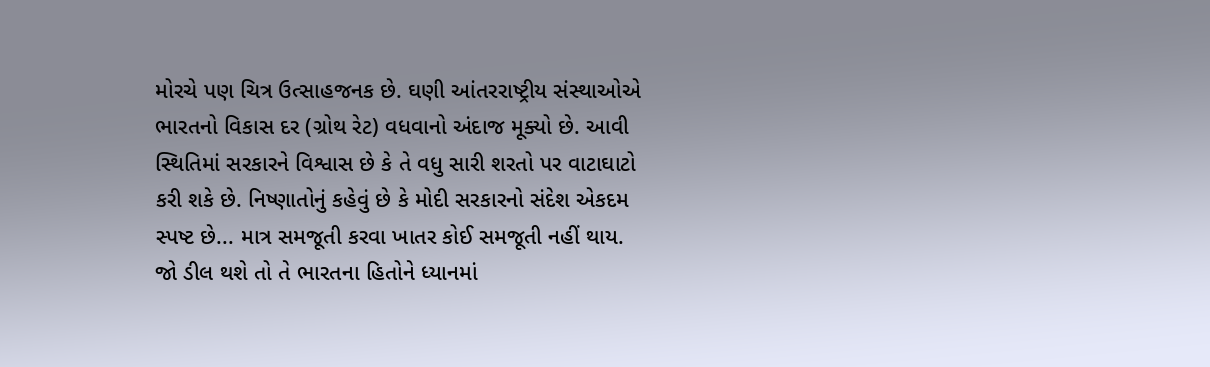મોરચે પણ ચિત્ર ઉત્સાહજનક છે. ઘણી આંતરરાષ્ટ્રીય સંસ્થાઓએ ભારતનો વિકાસ દર (ગ્રોથ રેટ) વધવાનો અંદાજ મૂક્યો છે. આવી સ્થિતિમાં સરકારને વિશ્વાસ છે કે તે વધુ સારી શરતો પર વાટાઘાટો કરી શકે છે. નિષ્ણાતોનું કહેવું છે કે મોદી સરકારનો સંદેશ એકદમ સ્પષ્ટ છે... માત્ર સમજૂતી કરવા ખાતર કોઈ સમજૂતી નહીં થાય. જો ડીલ થશે તો તે ભારતના હિતોને ધ્યાનમાં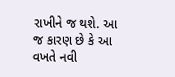રાખીને જ થશે. આ જ કારણ છે કે આ વખતે નવી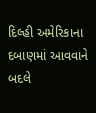દિલ્હી અમેરિકાના દબાણમાં આવવાને બદલે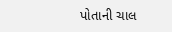પોતાની ચાલ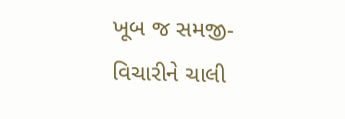ખૂબ જ સમજી-વિચારીને ચાલી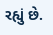રહ્યું છે.